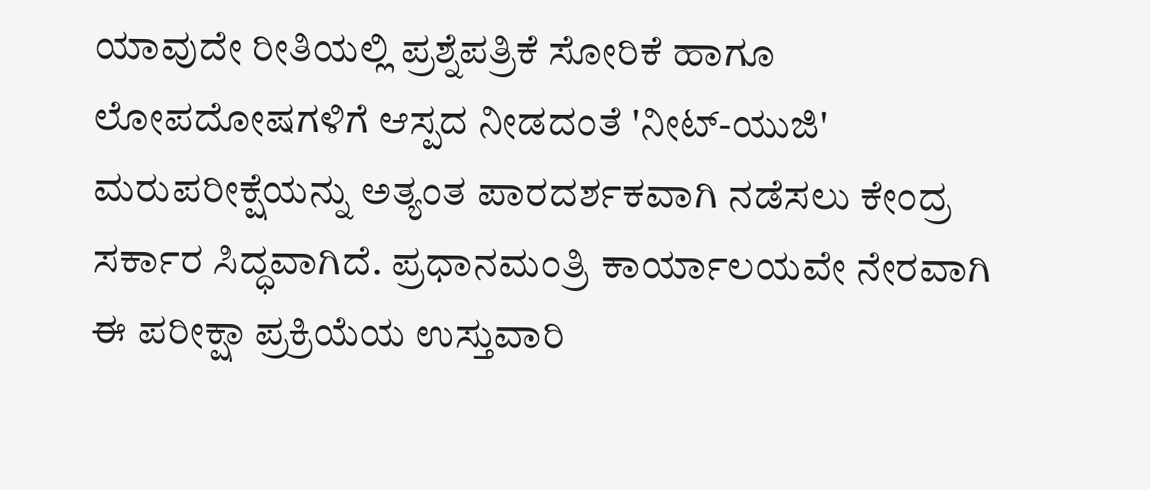ಯಾವುದೇ ರೀತಿಯಲ್ಲಿ ಪ್ರಶ್ನೆಪತ್ರಿಕೆ ಸೋರಿಕೆ ಹಾಗೂ ಲೋಪದೋಷಗಳಿಗೆ ಆಸ್ಪದ ನೀಡದಂತೆ 'ನೀಟ್-ಯುಜಿ' ಮರುಪರೀಕ್ಷೆಯನ್ನು ಅತ್ಯಂತ ಪಾರದರ್ಶಕವಾಗಿ ನಡೆಸಲು ಕೇಂದ್ರ ಸರ್ಕಾರ ಸಿದ್ಧವಾಗಿದೆ. ಪ್ರಧಾನಮಂತ್ರಿ ಕಾರ್ಯಾಲಯವೇ ನೇರವಾಗಿ ಈ ಪರೀಕ್ಷಾ ಪ್ರಕ್ರಿಯೆಯ ಉಸ್ತುವಾರಿ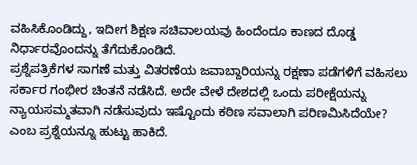ವಹಿಸಿಕೊಂಡಿದ್ದು, ಇದೀಗ ಶಿಕ್ಷಣ ಸಚಿವಾಲಯವು ಹಿಂದೆಂದೂ ಕಾಣದ ದೊಡ್ಡ ನಿರ್ಧಾರವೊಂದನ್ನು ತೆಗೆದುಕೊಂಡಿದೆ.
ಪ್ರಶ್ನೆಪತ್ರಿಕೆಗಳ ಸಾಗಣೆ ಮತ್ತು ವಿತರಣೆಯ ಜವಾಬ್ದಾರಿಯನ್ನು ರಕ್ಷಣಾ ಪಡೆಗಳಿಗೆ ವಹಿಸಲು ಸರ್ಕಾರ ಗಂಭೀರ ಚಿಂತನೆ ನಡೆಸಿದೆ. ಅದೇ ವೇಳೆ ದೇಶದಲ್ಲಿ ಒಂದು ಪರೀಕ್ಷೆಯನ್ನು ನ್ಯಾಯಸಮ್ಮತವಾಗಿ ನಡೆಸುವುದು ಇಷ್ಟೊಂದು ಕಠಿಣ ಸವಾಲಾಗಿ ಪರಿಣಮಿಸಿದೆಯೇ? ಎಂಬ ಪ್ರಶ್ನೆಯನ್ನೂ ಹುಟ್ಟು ಹಾಕಿದೆ.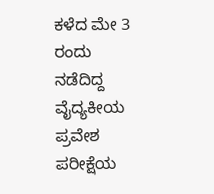ಕಳೆದ ಮೇ 3 ರಂದು ನಡೆದಿದ್ದ ವೈದ್ಯಕೀಯ ಪ್ರವೇಶ ಪರೀಕ್ಷೆಯ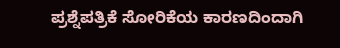ಪ್ರಶ್ನೆಪತ್ರಿಕೆ ಸೋರಿಕೆಯ ಕಾರಣದಿಂದಾಗಿ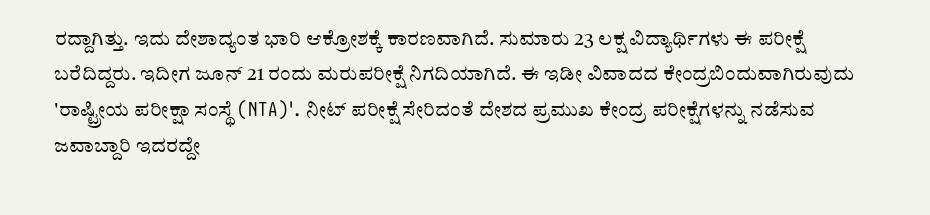ರದ್ದಾಗಿತ್ತು. ಇದು ದೇಶಾದ್ಯಂತ ಭಾರಿ ಆಕ್ರೋಶಕ್ಕೆ ಕಾರಣವಾಗಿದೆ. ಸುಮಾರು 23 ಲಕ್ಷ ವಿದ್ಯಾರ್ಥಿಗಳು ಈ ಪರೀಕ್ಷೆ ಬರೆದಿದ್ದರು. ಇದೀಗ ಜೂನ್ 21 ರಂದು ಮರುಪರೀಕ್ಷೆ ನಿಗದಿಯಾಗಿದೆ. ಈ ಇಡೀ ವಿವಾದದ ಕೇಂದ್ರಬಿಂದುವಾಗಿರುವುದು 'ರಾಷ್ಟ್ರೀಯ ಪರೀಕ್ಷಾ ಸಂಸ್ಥೆ (NTA)'. ನೀಟ್ ಪರೀಕ್ಷೆ ಸೇರಿದಂತೆ ದೇಶದ ಪ್ರಮುಖ ಕೇಂದ್ರ ಪರೀಕ್ಷೆಗಳನ್ನು ನಡೆಸುವ ಜವಾಬ್ದಾರಿ ಇದರದ್ದೇ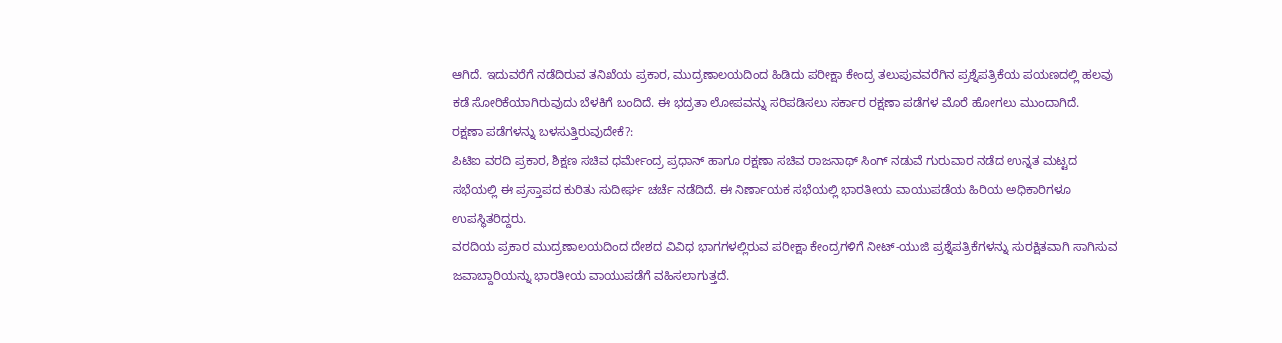ಆಗಿದೆ. ಇದುವರೆಗೆ ನಡೆದಿರುವ ತನಿಖೆಯ ಪ್ರಕಾರ, ಮುದ್ರಣಾಲಯದಿಂದ ಹಿಡಿದು ಪರೀಕ್ಷಾ ಕೇಂದ್ರ ತಲುಪುವವರೆಗಿನ ಪ್ರಶ್ನೆಪತ್ರಿಕೆಯ ಪಯಣದಲ್ಲಿ ಹಲವು ಕಡೆ ಸೋರಿಕೆಯಾಗಿರುವುದು ಬೆಳಕಿಗೆ ಬಂದಿದೆ. ಈ ಭದ್ರತಾ ಲೋಪವನ್ನು ಸರಿಪಡಿಸಲು ಸರ್ಕಾರ ರಕ್ಷಣಾ ಪಡೆಗಳ ಮೊರೆ ಹೋಗಲು ಮುಂದಾಗಿದೆ.
ರಕ್ಷಣಾ ಪಡೆಗಳನ್ನು ಬಳಸುತ್ತಿರುವುದೇಕೆ?:
ಪಿಟಿಐ ವರದಿ ಪ್ರಕಾರ, ಶಿಕ್ಷಣ ಸಚಿವ ಧರ್ಮೇಂದ್ರ ಪ್ರಧಾನ್ ಹಾಗೂ ರಕ್ಷಣಾ ಸಚಿವ ರಾಜನಾಥ್ ಸಿಂಗ್ ನಡುವೆ ಗುರುವಾರ ನಡೆದ ಉನ್ನತ ಮಟ್ಟದ ಸಭೆಯಲ್ಲಿ ಈ ಪ್ರಸ್ತಾಪದ ಕುರಿತು ಸುದೀರ್ಘ ಚರ್ಚೆ ನಡೆದಿದೆ. ಈ ನಿರ್ಣಾಯಕ ಸಭೆಯಲ್ಲಿ ಭಾರತೀಯ ವಾಯುಪಡೆಯ ಹಿರಿಯ ಅಧಿಕಾರಿಗಳೂ ಉಪಸ್ಥಿತರಿದ್ದರು.
ವರದಿಯ ಪ್ರಕಾರ ಮುದ್ರಣಾಲಯದಿಂದ ದೇಶದ ವಿವಿಧ ಭಾಗಗಳಲ್ಲಿರುವ ಪರೀಕ್ಷಾ ಕೇಂದ್ರಗಳಿಗೆ ನೀಟ್-ಯುಜಿ ಪ್ರಶ್ನೆಪತ್ರಿಕೆಗಳನ್ನು ಸುರಕ್ಷಿತವಾಗಿ ಸಾಗಿಸುವ ಜವಾಬ್ದಾರಿಯನ್ನು ಭಾರತೀಯ ವಾಯುಪಡೆಗೆ ವಹಿಸಲಾಗುತ್ತದೆ.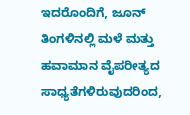ಇದರೊಂದಿಗೆ, ಜೂನ್ ತಿಂಗಳಿನಲ್ಲಿ ಮಳೆ ಮತ್ತು ಹವಾಮಾನ ವೈಪರೀತ್ಯದ ಸಾಧ್ಯತೆಗಳಿರುವುದರಿಂದ,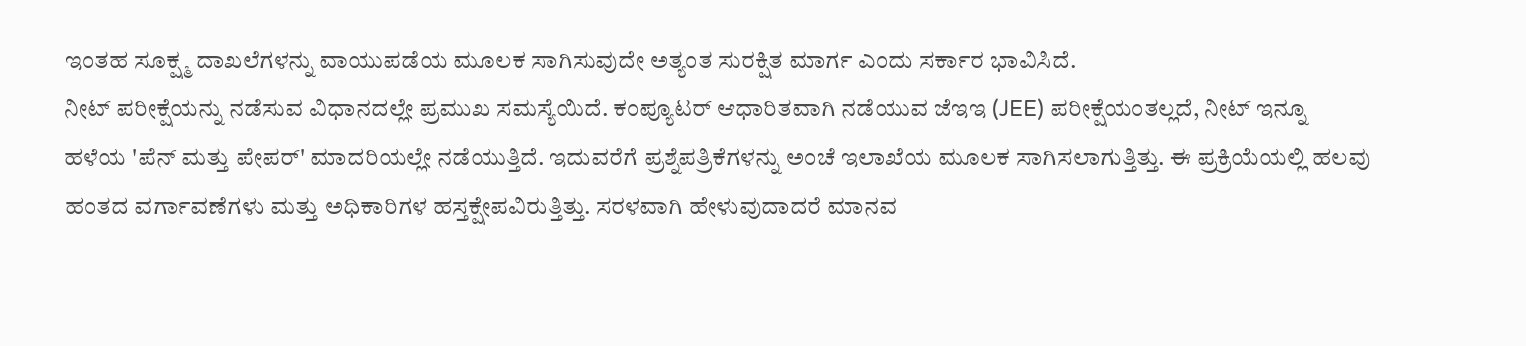ಇಂತಹ ಸೂಕ್ಷ್ಮ ದಾಖಲೆಗಳನ್ನು ವಾಯುಪಡೆಯ ಮೂಲಕ ಸಾಗಿಸುವುದೇ ಅತ್ಯಂತ ಸುರಕ್ಷಿತ ಮಾರ್ಗ ಎಂದು ಸರ್ಕಾರ ಭಾವಿಸಿದೆ.
ನೀಟ್ ಪರೀಕ್ಷೆಯನ್ನು ನಡೆಸುವ ವಿಧಾನದಲ್ಲೇ ಪ್ರಮುಖ ಸಮಸ್ಯೆಯಿದೆ. ಕಂಪ್ಯೂಟರ್ ಆಧಾರಿತವಾಗಿ ನಡೆಯುವ ಜೆಇಇ (JEE) ಪರೀಕ್ಷೆಯಂತಲ್ಲದೆ, ನೀಟ್ ಇನ್ನೂ ಹಳೆಯ 'ಪೆನ್ ಮತ್ತು ಪೇಪರ್' ಮಾದರಿಯಲ್ಲೇ ನಡೆಯುತ್ತಿದೆ. ಇದುವರೆಗೆ ಪ್ರಶ್ನೆಪತ್ರಿಕೆಗಳನ್ನು ಅಂಚೆ ಇಲಾಖೆಯ ಮೂಲಕ ಸಾಗಿಸಲಾಗುತ್ತಿತ್ತು. ಈ ಪ್ರಕ್ರಿಯೆಯಲ್ಲಿ ಹಲವು ಹಂತದ ವರ್ಗಾವಣೆಗಳು ಮತ್ತು ಅಧಿಕಾರಿಗಳ ಹಸ್ತಕ್ಷೇಪವಿರುತ್ತಿತ್ತು. ಸರಳವಾಗಿ ಹೇಳುವುದಾದರೆ ಮಾನವ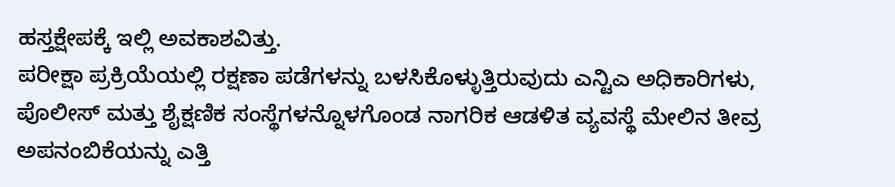ಹಸ್ತಕ್ಷೇಪಕ್ಕೆ ಇಲ್ಲಿ ಅವಕಾಶವಿತ್ತು.
ಪರೀಕ್ಷಾ ಪ್ರಕ್ರಿಯೆಯಲ್ಲಿ ರಕ್ಷಣಾ ಪಡೆಗಳನ್ನು ಬಳಸಿಕೊಳ್ಳುತ್ತಿರುವುದು ಎನ್ಟಿಎ ಅಧಿಕಾರಿಗಳು, ಪೊಲೀಸ್ ಮತ್ತು ಶೈಕ್ಷಣಿಕ ಸಂಸ್ಥೆಗಳನ್ನೊಳಗೊಂಡ ನಾಗರಿಕ ಆಡಳಿತ ವ್ಯವಸ್ಥೆ ಮೇಲಿನ ತೀವ್ರ ಅಪನಂಬಿಕೆಯನ್ನು ಎತ್ತಿ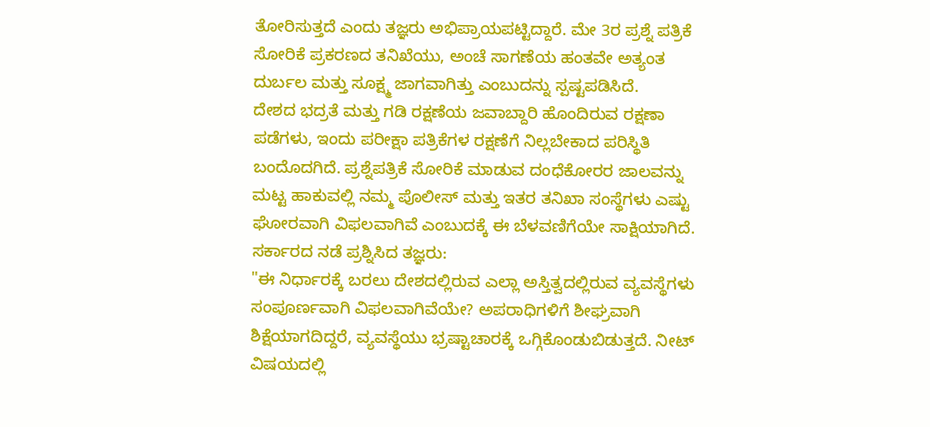ತೋರಿಸುತ್ತದೆ ಎಂದು ತಜ್ಞರು ಅಭಿಪ್ರಾಯಪಟ್ಟಿದ್ದಾರೆ. ಮೇ 3ರ ಪ್ರಶ್ನೆ ಪತ್ರಿಕೆ ಸೋರಿಕೆ ಪ್ರಕರಣದ ತನಿಖೆಯು, ಅಂಚೆ ಸಾಗಣೆಯ ಹಂತವೇ ಅತ್ಯಂತ ದುರ್ಬಲ ಮತ್ತು ಸೂಕ್ಷ್ಮ ಜಾಗವಾಗಿತ್ತು ಎಂಬುದನ್ನು ಸ್ಪಷ್ಟಪಡಿಸಿದೆ.
ದೇಶದ ಭದ್ರತೆ ಮತ್ತು ಗಡಿ ರಕ್ಷಣೆಯ ಜವಾಬ್ದಾರಿ ಹೊಂದಿರುವ ರಕ್ಷಣಾ ಪಡೆಗಳು, ಇಂದು ಪರೀಕ್ಷಾ ಪತ್ರಿಕೆಗಳ ರಕ್ಷಣೆಗೆ ನಿಲ್ಲಬೇಕಾದ ಪರಿಸ್ಥಿತಿ ಬಂದೊದಗಿದೆ. ಪ್ರಶ್ನೆಪತ್ರಿಕೆ ಸೋರಿಕೆ ಮಾಡುವ ದಂಧೆಕೋರರ ಜಾಲವನ್ನು ಮಟ್ಟ ಹಾಕುವಲ್ಲಿ ನಮ್ಮ ಪೊಲೀಸ್ ಮತ್ತು ಇತರ ತನಿಖಾ ಸಂಸ್ಥೆಗಳು ಎಷ್ಟು ಘೋರವಾಗಿ ವಿಫಲವಾಗಿವೆ ಎಂಬುದಕ್ಕೆ ಈ ಬೆಳವಣಿಗೆಯೇ ಸಾಕ್ಷಿಯಾಗಿದೆ.
ಸರ್ಕಾರದ ನಡೆ ಪ್ರಶ್ನಿಸಿದ ತಜ್ಞರು:
"ಈ ನಿರ್ಧಾರಕ್ಕೆ ಬರಲು ದೇಶದಲ್ಲಿರುವ ಎಲ್ಲಾ ಅಸ್ತಿತ್ವದಲ್ಲಿರುವ ವ್ಯವಸ್ಥೆಗಳು ಸಂಪೂರ್ಣವಾಗಿ ವಿಫಲವಾಗಿವೆಯೇ? ಅಪರಾಧಿಗಳಿಗೆ ಶೀಘ್ರವಾಗಿ ಶಿಕ್ಷೆಯಾಗದಿದ್ದರೆ, ವ್ಯವಸ್ಥೆಯು ಭ್ರಷ್ಟಾಚಾರಕ್ಕೆ ಒಗ್ಗಿಕೊಂಡುಬಿಡುತ್ತದೆ. ನೀಟ್ ವಿಷಯದಲ್ಲಿ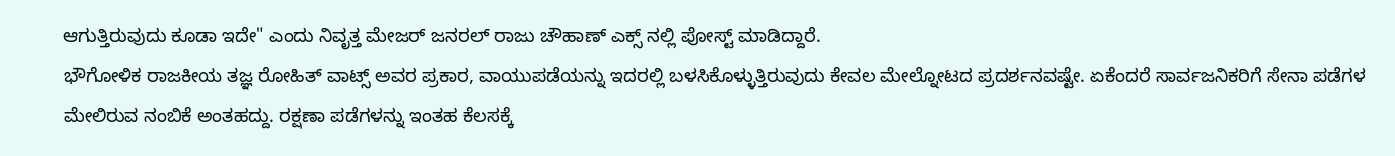ಆಗುತ್ತಿರುವುದು ಕೂಡಾ ಇದೇ" ಎಂದು ನಿವೃತ್ತ ಮೇಜರ್ ಜನರಲ್ ರಾಜು ಚೌಹಾಣ್ ಎಕ್ಸ್ ನಲ್ಲಿ ಪೋಸ್ಟ್ ಮಾಡಿದ್ದಾರೆ.
ಭೌಗೋಳಿಕ ರಾಜಕೀಯ ತಜ್ಞ ರೋಹಿತ್ ವಾಟ್ಸ್ ಅವರ ಪ್ರಕಾರ, ವಾಯುಪಡೆಯನ್ನು ಇದರಲ್ಲಿ ಬಳಸಿಕೊಳ್ಳುತ್ತಿರುವುದು ಕೇವಲ ಮೇಲ್ನೋಟದ ಪ್ರದರ್ಶನವಷ್ಟೇ. ಏಕೆಂದರೆ ಸಾರ್ವಜನಿಕರಿಗೆ ಸೇನಾ ಪಡೆಗಳ ಮೇಲಿರುವ ನಂಬಿಕೆ ಅಂತಹದ್ದು. ರಕ್ಷಣಾ ಪಡೆಗಳನ್ನು ಇಂತಹ ಕೆಲಸಕ್ಕೆ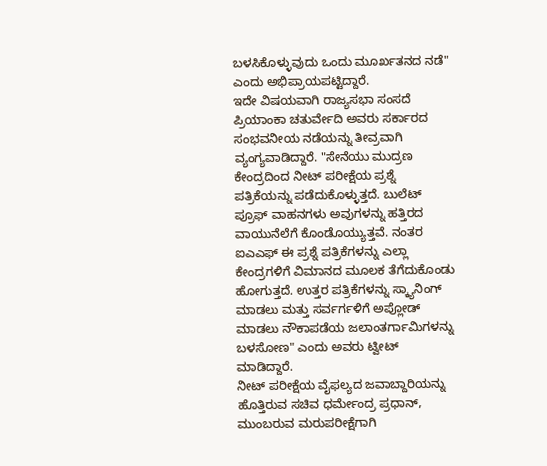ಬಳಸಿಕೊಳ್ಳುವುದು ಒಂದು ಮೂರ್ಖತನದ ನಡೆ" ಎಂದು ಅಭಿಪ್ರಾಯಪಟ್ಟಿದ್ದಾರೆ.
ಇದೇ ವಿಷಯವಾಗಿ ರಾಜ್ಯಸಭಾ ಸಂಸದೆ ಪ್ರಿಯಾಂಕಾ ಚತುರ್ವೇದಿ ಅವರು ಸರ್ಕಾರದ ಸಂಭವನೀಯ ನಡೆಯನ್ನು ತೀವ್ರವಾಗಿ ವ್ಯಂಗ್ಯವಾಡಿದ್ದಾರೆ. "ಸೇನೆಯು ಮುದ್ರಣ ಕೇಂದ್ರದಿಂದ ನೀಟ್ ಪರೀಕ್ಷೆಯ ಪ್ರಶ್ನೆ ಪತ್ರಿಕೆಯನ್ನು ಪಡೆದುಕೊಳ್ಳುತ್ತದೆ. ಬುಲೆಟ್ ಪ್ರೂಫ್ ವಾಹನಗಳು ಅವುಗಳನ್ನು ಹತ್ತಿರದ ವಾಯುನೆಲೆಗೆ ಕೊಂಡೊಯ್ಯುತ್ತವೆ. ನಂತರ ಐಎಎಫ್ ಈ ಪ್ರಶ್ನೆ ಪತ್ರಿಕೆಗಳನ್ನು ಎಲ್ಲಾ ಕೇಂದ್ರಗಳಿಗೆ ವಿಮಾನದ ಮೂಲಕ ತೆಗೆದುಕೊಂಡು ಹೋಗುತ್ತದೆ. ಉತ್ತರ ಪತ್ರಿಕೆಗಳನ್ನು ಸ್ಕ್ಯಾನಿಂಗ್ ಮಾಡಲು ಮತ್ತು ಸರ್ವರ್ಗಳಿಗೆ ಅಪ್ಲೋಡ್ ಮಾಡಲು ನೌಕಾಪಡೆಯ ಜಲಾಂತರ್ಗಾಮಿಗಳನ್ನು ಬಳಸೋಣ" ಎಂದು ಅವರು ಟ್ವೀಟ್ ಮಾಡಿದ್ದಾರೆ.
ನೀಟ್ ಪರೀಕ್ಷೆಯ ವೈಫಲ್ಯದ ಜವಾಬ್ದಾರಿಯನ್ನು ಹೊತ್ತಿರುವ ಸಚಿವ ಧರ್ಮೇಂದ್ರ ಪ್ರಧಾನ್, ಮುಂಬರುವ ಮರುಪರೀಕ್ಷೆಗಾಗಿ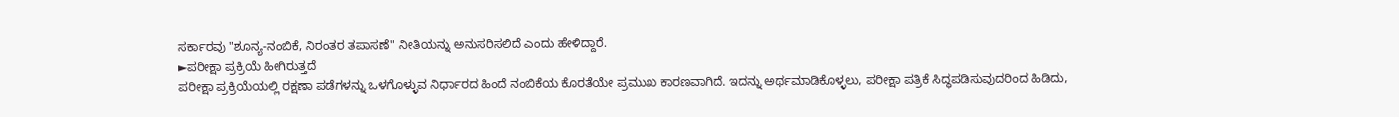ಸರ್ಕಾರವು "ಶೂನ್ಯ-ನಂಬಿಕೆ, ನಿರಂತರ ತಪಾಸಣೆ" ನೀತಿಯನ್ನು ಅನುಸರಿಸಲಿದೆ ಎಂದು ಹೇಳಿದ್ದಾರೆ.
►ಪರೀಕ್ಷಾ ಪ್ರಕ್ರಿಯೆ ಹೀಗಿರುತ್ತದೆ
ಪರೀಕ್ಷಾ ಪ್ರಕ್ರಿಯೆಯಲ್ಲಿ ರಕ್ಷಣಾ ಪಡೆಗಳನ್ನು ಒಳಗೊಳ್ಳುವ ನಿರ್ಧಾರದ ಹಿಂದೆ ನಂಬಿಕೆಯ ಕೊರತೆಯೇ ಪ್ರಮುಖ ಕಾರಣವಾಗಿದೆ. ಇದನ್ನು ಅರ್ಥಮಾಡಿಕೊಳ್ಳಲು, ಪರೀಕ್ಷಾ ಪತ್ರಿಕೆ ಸಿದ್ಧಪಡಿಸುವುದರಿಂದ ಹಿಡಿದು,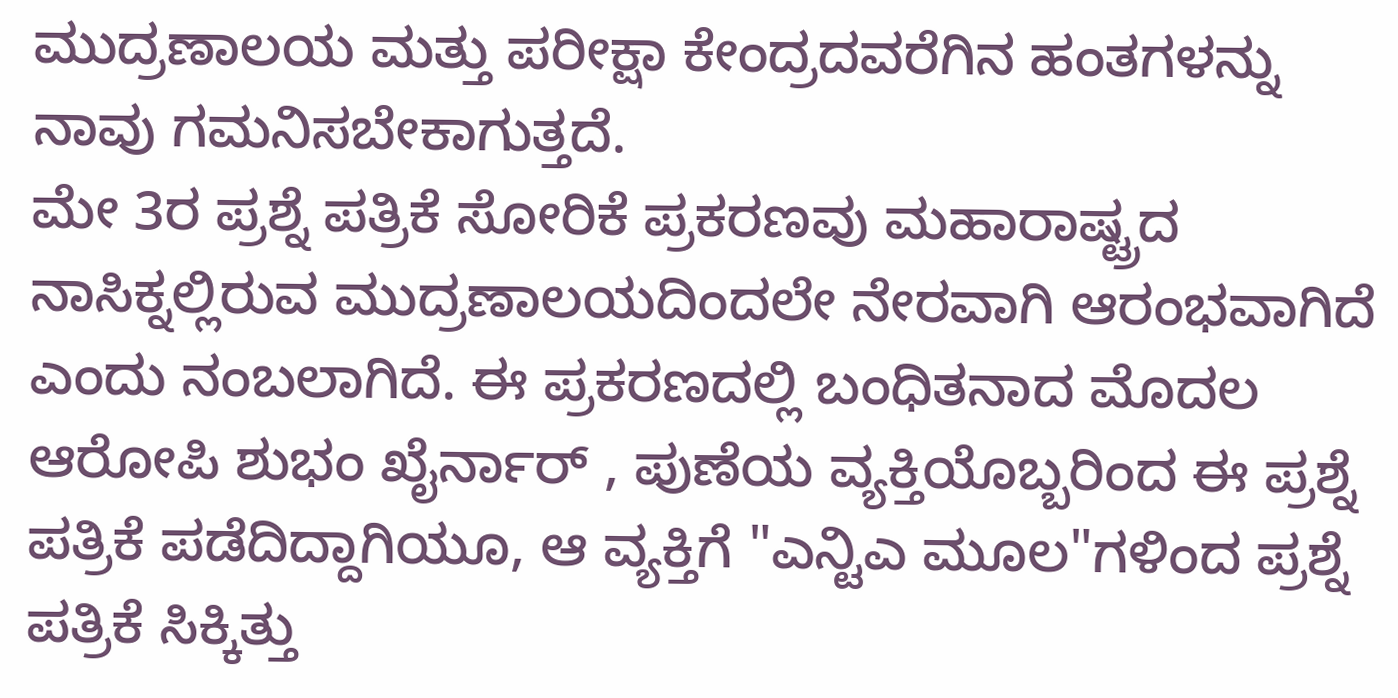ಮುದ್ರಣಾಲಯ ಮತ್ತು ಪರೀಕ್ಷಾ ಕೇಂದ್ರದವರೆಗಿನ ಹಂತಗಳನ್ನು ನಾವು ಗಮನಿಸಬೇಕಾಗುತ್ತದೆ.
ಮೇ 3ರ ಪ್ರಶ್ನೆ ಪತ್ರಿಕೆ ಸೋರಿಕೆ ಪ್ರಕರಣವು ಮಹಾರಾಷ್ಟ್ರದ ನಾಸಿಕ್ನಲ್ಲಿರುವ ಮುದ್ರಣಾಲಯದಿಂದಲೇ ನೇರವಾಗಿ ಆರಂಭವಾಗಿದೆ ಎಂದು ನಂಬಲಾಗಿದೆ. ಈ ಪ್ರಕರಣದಲ್ಲಿ ಬಂಧಿತನಾದ ಮೊದಲ ಆರೋಪಿ ಶುಭಂ ಖೈರ್ನಾರ್ , ಪುಣೆಯ ವ್ಯಕ್ತಿಯೊಬ್ಬರಿಂದ ಈ ಪ್ರಶ್ನೆ ಪತ್ರಿಕೆ ಪಡೆದಿದ್ದಾಗಿಯೂ, ಆ ವ್ಯಕ್ತಿಗೆ "ಎನ್ಟಿಎ ಮೂಲ"ಗಳಿಂದ ಪ್ರಶ್ನೆ ಪತ್ರಿಕೆ ಸಿಕ್ಕಿತ್ತು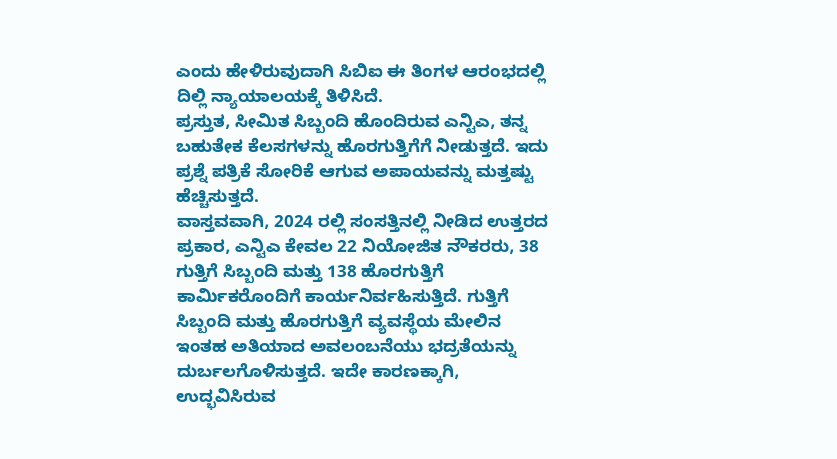ಎಂದು ಹೇಳಿರುವುದಾಗಿ ಸಿಬಿಐ ಈ ತಿಂಗಳ ಆರಂಭದಲ್ಲಿ ದಿಲ್ಲಿ ನ್ಯಾಯಾಲಯಕ್ಕೆ ತಿಳಿಸಿದೆ.
ಪ್ರಸ್ತುತ, ಸೀಮಿತ ಸಿಬ್ಬಂದಿ ಹೊಂದಿರುವ ಎನ್ಟಿಎ, ತನ್ನ ಬಹುತೇಕ ಕೆಲಸಗಳನ್ನು ಹೊರಗುತ್ತಿಗೆಗೆ ನೀಡುತ್ತದೆ. ಇದು ಪ್ರಶ್ನೆ ಪತ್ರಿಕೆ ಸೋರಿಕೆ ಆಗುವ ಅಪಾಯವನ್ನು ಮತ್ತಷ್ಟು ಹೆಚ್ಚಿಸುತ್ತದೆ.
ವಾಸ್ತವವಾಗಿ, 2024 ರಲ್ಲಿ ಸಂಸತ್ತಿನಲ್ಲಿ ನೀಡಿದ ಉತ್ತರದ ಪ್ರಕಾರ, ಎನ್ಟಿಎ ಕೇವಲ 22 ನಿಯೋಜಿತ ನೌಕರರು, 38 ಗುತ್ತಿಗೆ ಸಿಬ್ಬಂದಿ ಮತ್ತು 138 ಹೊರಗುತ್ತಿಗೆ ಕಾರ್ಮಿಕರೊಂದಿಗೆ ಕಾರ್ಯನಿರ್ವಹಿಸುತ್ತಿದೆ. ಗುತ್ತಿಗೆ ಸಿಬ್ಬಂದಿ ಮತ್ತು ಹೊರಗುತ್ತಿಗೆ ವ್ಯವಸ್ಥೆಯ ಮೇಲಿನ ಇಂತಹ ಅತಿಯಾದ ಅವಲಂಬನೆಯು ಭದ್ರತೆಯನ್ನು ದುರ್ಬಲಗೊಳಿಸುತ್ತದೆ. ಇದೇ ಕಾರಣಕ್ಕಾಗಿ, ಉದ್ಭವಿಸಿರುವ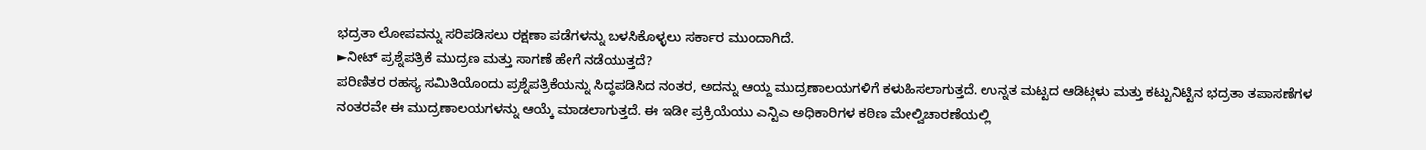ಭದ್ರತಾ ಲೋಪವನ್ನು ಸರಿಪಡಿಸಲು ರಕ್ಷಣಾ ಪಡೆಗಳನ್ನು ಬಳಸಿಕೊಳ್ಳಲು ಸರ್ಕಾರ ಮುಂದಾಗಿದೆ.
►ನೀಟ್ ಪ್ರಶ್ನೆಪತ್ರಿಕೆ ಮುದ್ರಣ ಮತ್ತು ಸಾಗಣೆ ಹೇಗೆ ನಡೆಯುತ್ತದೆ?
ಪರಿಣಿತರ ರಹಸ್ಯ ಸಮಿತಿಯೊಂದು ಪ್ರಶ್ನೆಪತ್ರಿಕೆಯನ್ನು ಸಿದ್ಧಪಡಿಸಿದ ನಂತರ, ಅದನ್ನು ಆಯ್ದ ಮುದ್ರಣಾಲಯಗಳಿಗೆ ಕಳುಹಿಸಲಾಗುತ್ತದೆ. ಉನ್ನತ ಮಟ್ಟದ ಆಡಿಟ್ಗಳು ಮತ್ತು ಕಟ್ಟುನಿಟ್ಟಿನ ಭದ್ರತಾ ತಪಾಸಣೆಗಳ ನಂತರವೇ ಈ ಮುದ್ರಣಾಲಯಗಳನ್ನು ಆಯ್ಕೆ ಮಾಡಲಾಗುತ್ತದೆ. ಈ ಇಡೀ ಪ್ರಕ್ರಿಯೆಯು ಎನ್ಟಿಎ ಅಧಿಕಾರಿಗಳ ಕಠಿಣ ಮೇಲ್ವಿಚಾರಣೆಯಲ್ಲಿ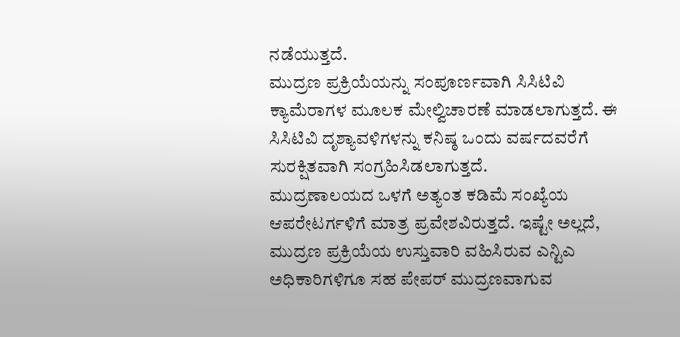ನಡೆಯುತ್ತದೆ.
ಮುದ್ರಣ ಪ್ರಕ್ರಿಯೆಯನ್ನು ಸಂಪೂರ್ಣವಾಗಿ ಸಿಸಿಟಿವಿ ಕ್ಯಾಮೆರಾಗಳ ಮೂಲಕ ಮೇಲ್ವಿಚಾರಣೆ ಮಾಡಲಾಗುತ್ತದೆ. ಈ ಸಿಸಿಟಿವಿ ದೃಶ್ಯಾವಳಿಗಳನ್ನು ಕನಿಷ್ಠ ಒಂದು ವರ್ಷದವರೆಗೆ ಸುರಕ್ಷಿತವಾಗಿ ಸಂಗ್ರಹಿಸಿಡಲಾಗುತ್ತದೆ.
ಮುದ್ರಣಾಲಯದ ಒಳಗೆ ಅತ್ಯಂತ ಕಡಿಮೆ ಸಂಖ್ಯೆಯ ಆಪರೇಟರ್ಗಳಿಗೆ ಮಾತ್ರ ಪ್ರವೇಶವಿರುತ್ತದೆ. ಇಷ್ಟೇ ಅಲ್ಲದೆ, ಮುದ್ರಣ ಪ್ರಕ್ರಿಯೆಯ ಉಸ್ತುವಾರಿ ವಹಿಸಿರುವ ಎನ್ಟಿಎ ಅಧಿಕಾರಿಗಳಿಗೂ ಸಹ ಪೇಪರ್ ಮುದ್ರಣವಾಗುವ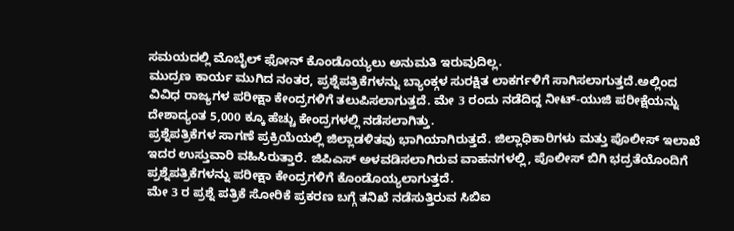ಸಮಯದಲ್ಲಿ ಮೊಬೈಲ್ ಫೋನ್ ಕೊಂಡೊಯ್ಯಲು ಅನುಮತಿ ಇರುವುದಿಲ್ಲ.
ಮುದ್ರಣ ಕಾರ್ಯ ಮುಗಿದ ನಂತರ, ಪ್ರಶ್ನೆಪತ್ರಿಕೆಗಳನ್ನು ಬ್ಯಾಂಕ್ಗಳ ಸುರಕ್ಷಿತ ಲಾಕರ್ಗಳಿಗೆ ಸಾಗಿಸಲಾಗುತ್ತದೆ.ಅಲ್ಲಿಂದ ವಿವಿಧ ರಾಜ್ಯಗಳ ಪರೀಕ್ಷಾ ಕೇಂದ್ರಗಳಿಗೆ ತಲುಪಿಸಲಾಗುತ್ತದೆ. ಮೇ 3 ರಂದು ನಡೆದಿದ್ದ ನೀಟ್-ಯುಜಿ ಪರೀಕ್ಷೆಯನ್ನು ದೇಶಾದ್ಯಂತ 5,000 ಕ್ಕೂ ಹೆಚ್ಚು ಕೇಂದ್ರಗಳಲ್ಲಿ ನಡೆಸಲಾಗಿತ್ತು.
ಪ್ರಶ್ನೆಪತ್ರಿಕೆಗಳ ಸಾಗಣೆ ಪ್ರಕ್ರಿಯೆಯಲ್ಲಿ ಜಿಲ್ಲಾಡಳಿತವು ಭಾಗಿಯಾಗಿರುತ್ತದೆ. ಜಿಲ್ಲಾಧಿಕಾರಿಗಳು ಮತ್ತು ಪೊಲೀಸ್ ಇಲಾಖೆ ಇದರ ಉಸ್ತುವಾರಿ ವಹಿಸಿರುತ್ತಾರೆ. ಜಿಪಿಎಸ್ ಅಳವಡಿಸಲಾಗಿರುವ ವಾಹನಗಳಲ್ಲಿ, ಪೊಲೀಸ್ ಬಿಗಿ ಭದ್ರತೆಯೊಂದಿಗೆ ಪ್ರಶ್ನೆಪತ್ರಿಕೆಗಳನ್ನು ಪರೀಕ್ಷಾ ಕೇಂದ್ರಗಳಿಗೆ ಕೊಂಡೊಯ್ಯಲಾಗುತ್ತದೆ.
ಮೇ 3 ರ ಪ್ರಶ್ನೆ ಪತ್ರಿಕೆ ಸೋರಿಕೆ ಪ್ರಕರಣ ಬಗ್ಗೆ ತನಿಖೆ ನಡೆಸುತ್ತಿರುವ ಸಿಬಿಐ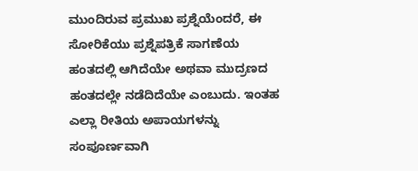ಮುಂದಿರುವ ಪ್ರಮುಖ ಪ್ರಶ್ನೆಯೆಂದರೆ, ಈ ಸೋರಿಕೆಯು ಪ್ರಶ್ನೆಪತ್ರಿಕೆ ಸಾಗಣೆಯ ಹಂತದಲ್ಲಿ ಆಗಿದೆಯೇ ಅಥವಾ ಮುದ್ರಣದ ಹಂತದಲ್ಲೇ ನಡೆದಿದೆಯೇ ಎಂಬುದು. ಇಂತಹ ಎಲ್ಲಾ ರೀತಿಯ ಅಪಾಯಗಳನ್ನು ಸಂಪೂರ್ಣವಾಗಿ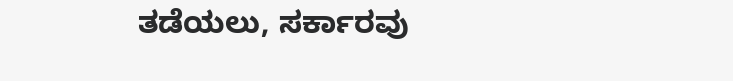ತಡೆಯಲು, ಸರ್ಕಾರವು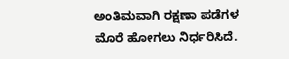ಅಂತಿಮವಾಗಿ ರಕ್ಷಣಾ ಪಡೆಗಳ ಮೊರೆ ಹೋಗಲು ನಿರ್ಧರಿಸಿದೆ.